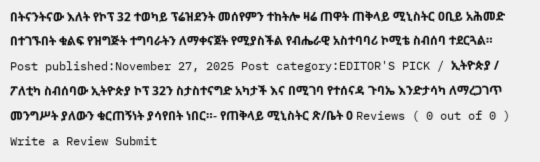በትናንትናው እለት የኮፕ 32 ተወካይ ፕሬዝደንት መሰየምን ተከትሎ ዛሬ ጠዋት ጠቅላይ ሚኒስትር ዐቢይ አሕመድ በተገኙበት ቁልፍ የዝግጅት ተግባራትን ለማቀናጀት የሚያስችል የብሔራዊ አስተባባሪ ኮሚቴ ስብሰባ ተደርጓል። Post published:November 27, 2025 Post category:EDITOR'S PICK / ኢትዮጵያ / ፖለቲካ ስብሰባው ኢትዮጵያ ኮፕ 32ን ስታስተናግድ አካታች እና በሚገባ የተሰናዳ ጉባኤ እንድታሳካ ለማረጋገጥ መንግሥት ያለውን ቁርጠኝነት ያሳየበት ነበር።- የጠቅላይ ሚኒስትር ጽ/ቤት 0 Reviews ( 0 out of 0 ) Write a Review Submit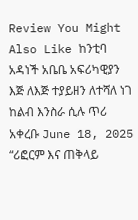Review You Might Also Like ከንቲባ አዳነች አቤቤ አፍሪካዊያን እጅ ለእጅ ተያይዘን ለተሻለ ነገ ከልብ እንስራ ሲሉ ጥሪ አቀረቡ June 18, 2025 “ሪፎርም እና ጠቅላይ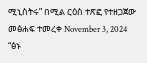ሚኒስትሩ” በሚል ርዕስ ተጽፎ የተዘጋጀው መፅሐፍ ተመረቀ November 3, 2024 “ፅኑ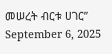መሠረት ብርቱ ሀገር” September 6, 2025